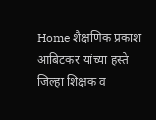Home शैक्षणिक प्रकाश आबिटकर यांच्या हस्ते जिल्हा शिक्षक व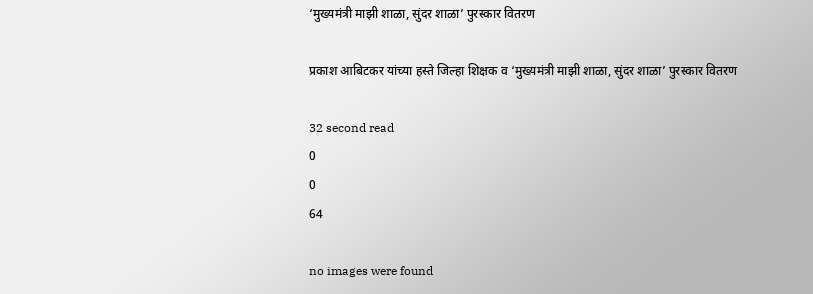‘मुख्यमंत्री माझी शाळा, सुंदर शाळा’ पुरस्कार वितरण

प्रकाश आबिटकर यांच्या हस्ते जिल्हा शिक्षक व ‘मुख्यमंत्री माझी शाळा, सुंदर शाळा’ पुरस्कार वितरण

32 second read
0
0
64

no images were found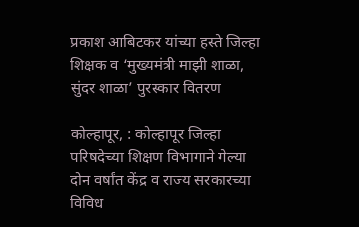प्रकाश आबिटकर यांच्या हस्ते जिल्हा शिक्षक व ‘मुख्यमंत्री माझी शाळा, सुंदर शाळा’ पुरस्कार वितरण

कोल्हापूर, : कोल्हापूर जिल्हा परिषदेच्या शिक्षण विभागाने गेल्या दोन वर्षांत केंद्र व राज्य सरकारच्या विविध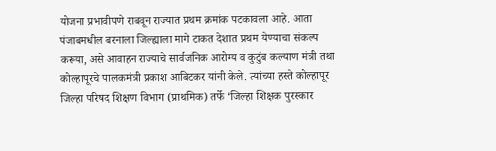योजना प्रभावीपणे राबवून राज्यात प्रथम क्रमांक पटकावला आहे. आता पंजाबमधील बरनाला जिल्ह्याला मागे टाकत देशात प्रथम येण्याचा संकल्प करूया, असे आवाहन राज्याचे सार्वजनिक आरोग्य व कुटुंब कल्याण मंत्री तथा कोल्हापूरचे पालकमंत्री प्रकाश आबिटकर यांनी केले. त्यांच्या हस्ते कोल्हापूर जिल्हा परिषद शिक्षण विभाग (प्राथमिक) तर्फे ‘जिल्हा शिक्षक पुरस्कार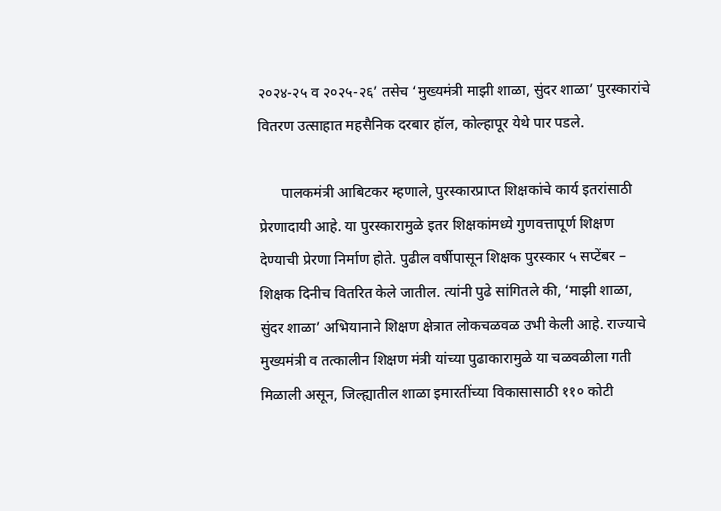२०२४-२५ व २०२५-२६’ तसेच ‘मुख्यमंत्री माझी शाळा, सुंदर शाळा’ पुरस्कारांचे वितरण उत्साहात महसैनिक दरबार हॉल, कोल्हापूर येथे पार पडले.

      पालकमंत्री आबिटकर म्हणाले, पुरस्कारप्राप्त शिक्षकांचे कार्य इतरांसाठी प्रेरणादायी आहे. या पुरस्कारामुळे इतर शिक्षकांमध्ये गुणवत्तापूर्ण शिक्षण देण्याची प्रेरणा निर्माण होते. पुढील वर्षीपासून शिक्षक पुरस्कार ५ सप्टेंबर – शिक्षक दिनीच वितरित केले जातील. त्यांनी पुढे सांगितले की, ‘माझी शाळा, सुंदर शाळा’ अभियानाने शिक्षण क्षेत्रात लोकचळवळ उभी केली आहे. राज्याचे मुख्यमंत्री व तत्कालीन शिक्षण मंत्री यांच्या पुढाकारामुळे या चळवळीला गती मिळाली असून, जिल्ह्यातील शाळा इमारतींच्या विकासासाठी ११० कोटी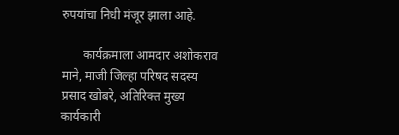रुपयांचा निधी मंजूर झाला आहे.

       कार्यक्रमाला आमदार अशोकराव माने, माजी जिल्हा परिषद सदस्य प्रसाद खोबरे, अतिरिक्त मुख्य कार्यकारी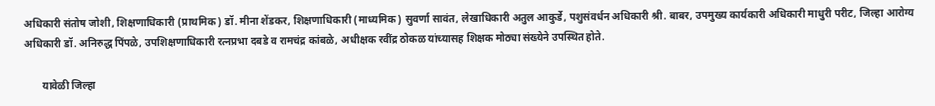अधिकारी संतोष जोशी, शिक्षणाधिकारी (प्राथमिक) डॉ. मीना शेंडकर, शिक्षणाधिकारी (माध्यमिक) सुवर्णा सावंत, लेखाधिकारी अतुल आकुर्डे, पशुसंवर्धन अधिकारी श्री. बाबर, उपमुख्य कार्यकारी अधिकारी माधुरी परीट, जिल्हा आरोग्य अधिकारी डॉ. अनिरुद्ध पिंपळे, उपशिक्षणाधिकारी रत्नप्रभा दबडे व रामचंद्र कांबळे, अधीक्षक रवींद्र ठोकळ यांच्यासह शिक्षक मोठ्या संख्येने उपस्थित होते.

       यावेळी जिल्हा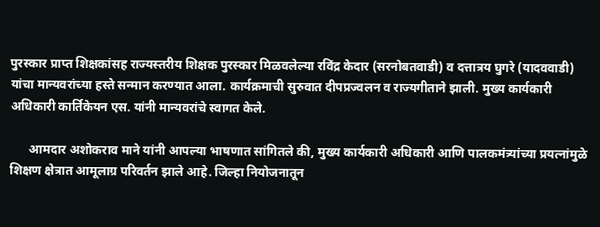पुरस्कार प्राप्त शिक्षकांसह राज्यस्तरीय शिक्षक पुरस्कार मिळवलेल्या रविंद्र केदार (सरनोबतवाडी) व दत्तात्रय घुगरे (यादववाडी) यांचा मान्यवरांच्या हस्ते सन्मान करण्यात आला. कार्यक्रमाची सुरुवात दीपप्रज्वलन व राज्यगीताने झाली. मुख्य कार्यकारी अधिकारी कार्तिकेयन एस. यांनी मान्यवरांचे स्वागत केले.

      आमदार अशोकराव माने यांनी आपल्या भाषणात सांगितले की, मुख्य कार्यकारी अधिकारी आणि पालकमंत्र्यांच्या प्रयत्नांमुळे शिक्षण क्षेत्रात आमूलाग्र परिवर्तन झाले आहे. जिल्हा नियोजनातून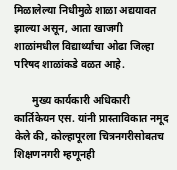मिळालेल्या निधीमुळे शाळा अद्ययावत झाल्या असून, आता खाजगी शाळांमधील विद्यार्थ्यांचा ओढा जिल्हा परिषद शाळांकडे वळत आहे.

       मुख्य कार्यकारी अधिकारी कार्तिकेयन एस. यांनी प्रास्ताविकात नमूद केले की, कोल्हापूरला चित्रनगरीसोबतच शिक्षणनगरी म्हणूनही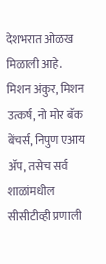देशभरात ओळख मिळाली आहे. मिशन अंकुर, मिशन उत्कर्ष, नो मोर बॅक बेंचर्स, निपुण एआय ॲप, तसेच सर्व शाळांमधील सीसीटीव्ही प्रणाली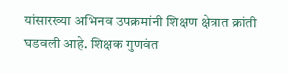यांसारख्या अभिनव उपक्रमांनी शिक्षण क्षेत्रात क्रांती घडवली आहे. शिक्षक गुणवंत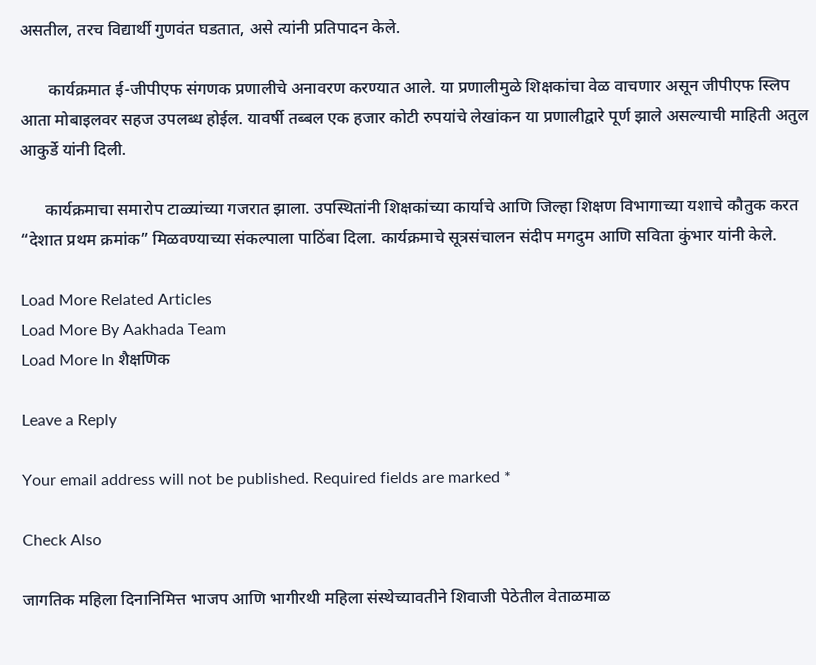असतील, तरच विद्यार्थी गुणवंत घडतात, असे त्यांनी प्रतिपादन केले.

       कार्यक्रमात ई-जीपीएफ संगणक प्रणालीचे अनावरण करण्यात आले. या प्रणालीमुळे शिक्षकांचा वेळ वाचणार असून जीपीएफ स्लिप आता मोबाइलवर सहज उपलब्ध होईल. यावर्षी तब्बल एक हजार कोटी रुपयांचे लेखांकन या प्रणालीद्वारे पूर्ण झाले असल्याची माहिती अतुल आकुर्डे यांनी दिली.

      कार्यक्रमाचा समारोप टाळ्यांच्या गजरात झाला. उपस्थितांनी शिक्षकांच्या कार्याचे आणि जिल्हा शिक्षण विभागाच्या यशाचे कौतुक करत “देशात प्रथम क्रमांक” मिळवण्याच्या संकल्पाला पाठिंबा दिला. कार्यक्रमाचे सूत्रसंचालन संदीप मगदुम आणि सविता कुंभार यांनी केले.

Load More Related Articles
Load More By Aakhada Team
Load More In शैक्षणिक

Leave a Reply

Your email address will not be published. Required fields are marked *

Check Also

जागतिक महिला दिनानिमित्त भाजप आणि भागीरथी महिला संस्थेच्यावतीने शिवाजी पेठेतील वेताळमाळ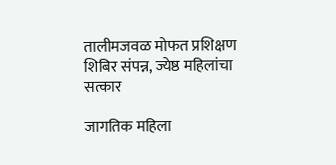तालीमजवळ मोफत प्रशिक्षण शिबिर संपन्न, ज्येष्ठ महिलांचा सत्कार

जागतिक महिला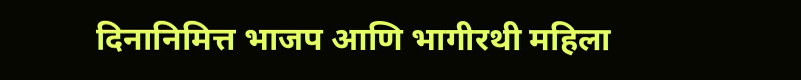दिनानिमित्त भाजप आणि भागीरथी महिला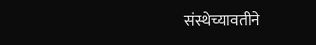संस्थेच्यावतीने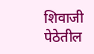शिवाजी पेठेतील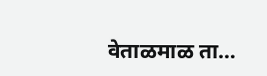वेताळमाळ ता…